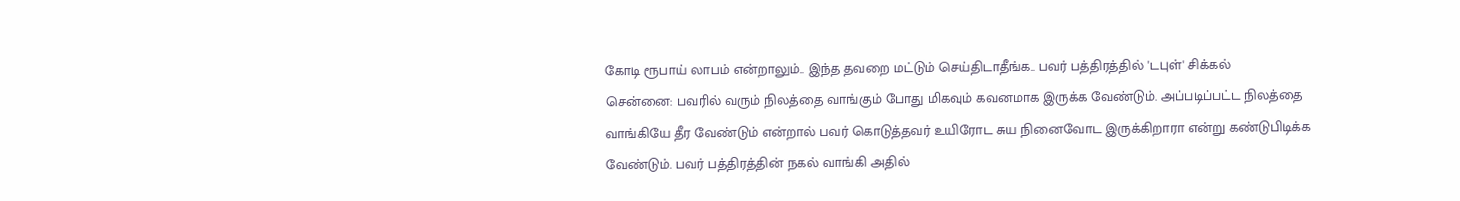கோடி ரூபாய் லாபம் என்றாலும்.. இந்த தவறை மட்டும் செய்திடாதீங்க.. பவர் பத்திரத்தில் 'டபுள்' சிக்கல்
சென்னை: பவரில் வரும் நிலத்தை வாங்கும் போது மிகவும் கவனமாக இருக்க வேண்டும். அப்படிப்பட்ட நிலத்தை வாங்கியே தீர வேண்டும் என்றால் பவர் கொடுத்தவர் உயிரோட சுய நினைவோட இருக்கிறாரா என்று கண்டுபிடிக்க வேண்டும். பவர் பத்திரத்தின் நகல் வாங்கி அதில்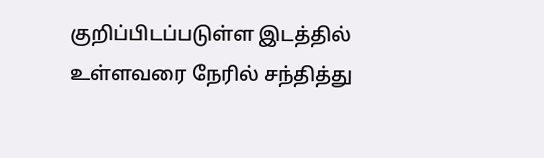குறிப்பிடப்படுள்ள இடத்தில் உள்ளவரை நேரில் சந்தித்து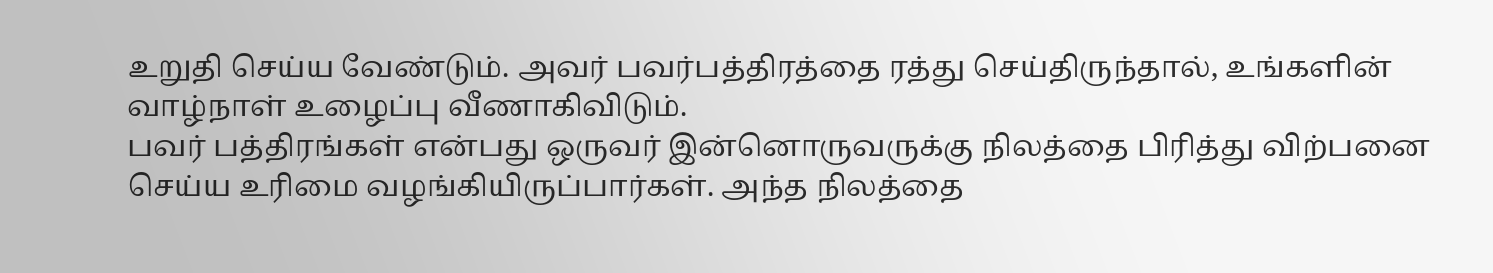உறுதி செய்ய வேண்டும். அவர் பவர்பத்திரத்தை ரத்து செய்திருந்தால், உங்களின் வாழ்நாள் உழைப்பு வீணாகிவிடும்.
பவர் பத்திரங்கள் என்பது ஒருவர் இன்னொருவருக்கு நிலத்தை பிரித்து விற்பனை செய்ய உரிமை வழங்கியிருப்பார்கள். அந்த நிலத்தை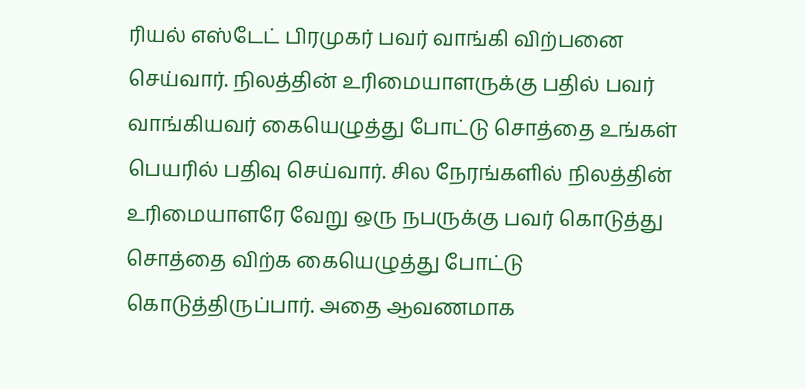ரியல் எஸ்டேட் பிரமுகர் பவர் வாங்கி விற்பனை செய்வார். நிலத்தின் உரிமையாளருக்கு பதில் பவர் வாங்கியவர் கையெழுத்து போட்டு சொத்தை உங்கள் பெயரில் பதிவு செய்வார். சில நேரங்களில் நிலத்தின் உரிமையாளரே வேறு ஒரு நபருக்கு பவர் கொடுத்து சொத்தை விற்க கையெழுத்து போட்டு கொடுத்திருப்பார். அதை ஆவணமாக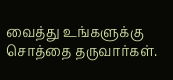வைத்து உங்களுக்கு சொத்தை தருவார்கள்.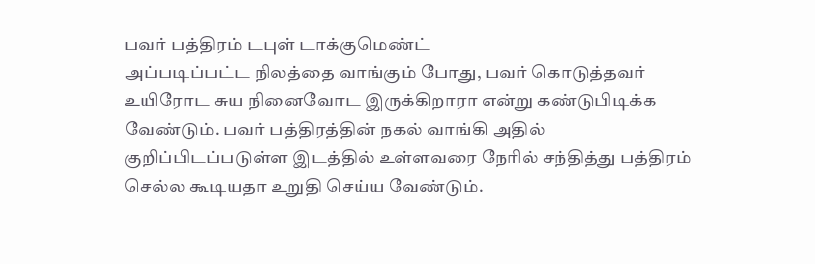பவர் பத்திரம் டபுள் டாக்குமெண்ட்
அப்படிப்பட்ட நிலத்தை வாங்கும் போது, பவர் கொடுத்தவர் உயிரோட சுய நினைவோட இருக்கிறாரா என்று கண்டுபிடிக்க வேண்டும். பவர் பத்திரத்தின் நகல் வாங்கி அதில் குறிப்பிடப்படுள்ள இடத்தில் உள்ளவரை நேரில் சந்தித்து பத்திரம் செல்ல கூடியதா உறுதி செய்ய வேண்டும்.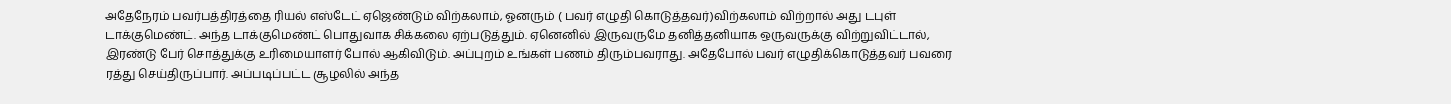அதேநேரம் பவர்பத்திரத்தை ரியல் எஸ்டேட் ஏஜெண்டும் விற்கலாம், ஓனரும் ( பவர் எழுதி கொடுத்தவர்)விற்கலாம் விற்றால் அது டபுள் டாக்குமெண்ட். அந்த டாக்குமெண்ட் பொதுவாக சிக்கலை ஏற்படுத்தும். ஏனெனில் இருவருமே தனித்தனியாக ஒருவருக்கு விற்றுவிட்டால், இரண்டு பேர் சொத்துக்கு உரிமையாளர் போல் ஆகிவிடும். அப்புறம் உங்கள் பணம் திரும்பவராது. அதேபோல் பவர் எழுதிக்கொடுத்தவர் பவரை ரத்து செய்திருப்பார். அப்படிப்பட்ட சூழலில் அந்த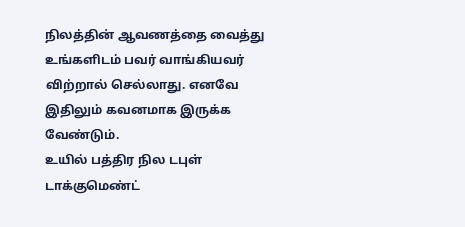நிலத்தின் ஆவணத்தை வைத்து உங்களிடம் பவர் வாங்கியவர் விற்றால் செல்லாது. எனவே இதிலும் கவனமாக இருக்க வேண்டும்.
உயில் பத்திர நில டபுள் டாக்குமெண்ட்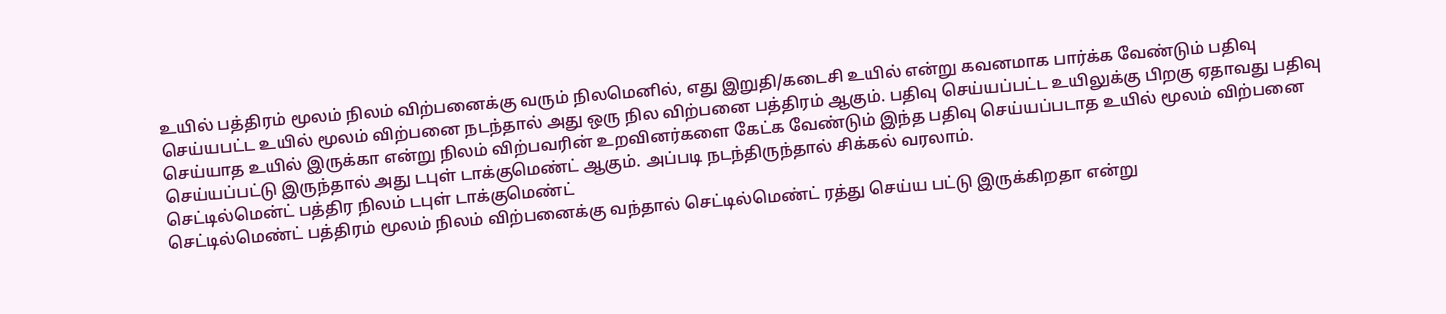உயில் பத்திரம் மூலம் நிலம் விற்பனைக்கு வரும் நிலமெனில், எது இறுதி/கடைசி உயில் என்று கவனமாக பார்க்க வேண்டும் பதிவு செய்யபட்ட உயில் மூலம் விற்பனை நடந்தால் அது ஒரு நில விற்பனை பத்திரம் ஆகும். பதிவு செய்யப்பட்ட உயிலுக்கு பிறகு ஏதாவது பதிவு செய்யாத உயில் இருக்கா என்று நிலம் விற்பவரின் உறவினர்களை கேட்க வேண்டும் இந்த பதிவு செய்யப்படாத உயில் மூலம் விற்பனை செய்யப்பட்டு இருந்தால் அது டபுள் டாக்குமெண்ட் ஆகும். அப்படி நடந்திருந்தால் சிக்கல் வரலாம்.
செட்டில்மென்ட் பத்திர நிலம் டபுள் டாக்குமெண்ட்
செட்டில்மெண்ட் பத்திரம் மூலம் நிலம் விற்பனைக்கு வந்தால் செட்டில்மெண்ட் ரத்து செய்ய பட்டு இருக்கிறதா என்று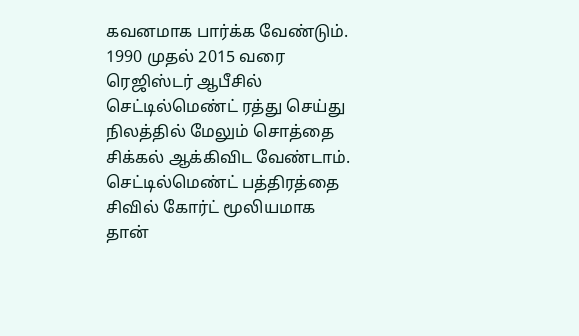கவனமாக பார்க்க வேண்டும். 1990 முதல் 2015 வரை ரெஜிஸ்டர் ஆபீசில் செட்டில்மெண்ட் ரத்து செய்து நிலத்தில் மேலும் சொத்தை சிக்கல் ஆக்கிவிட வேண்டாம். செட்டில்மெண்ட் பத்திரத்தை சிவில் கோர்ட் மூலியமாக தான்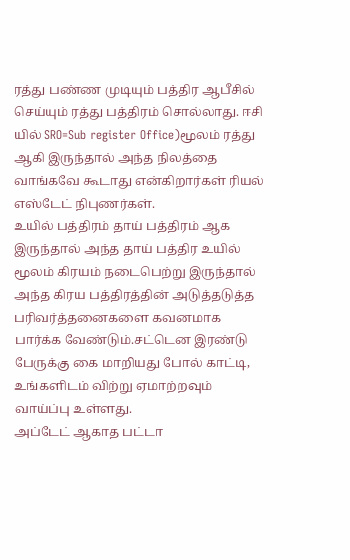ரத்து பண்ண முடியும் பத்திர ஆபீசில் செய்யும் ரத்து பத்திரம் சொல்லாது. ஈசி யில் SRO=Sub register Office)மூலம் ரத்து ஆகி இருந்தால் அந்த நிலத்தை வாங்கவே கூடாது என்கிறார்கள் ரியல் எஸ்டேட் நிபுணர்கள்.
உயில் பத்திரம் தாய் பத்திரம் ஆக இருந்தால் அந்த தாய் பத்திர உயில் மூலம் கிரயம் நடைபெற்று இருந்தால் அந்த கிரய பத்திரத்தின் அடுத்தடுத்த பரிவர்த்தனைகளை கவனமாக பார்க்க வேண்டும்.சட்டென இரண்டு பேருக்கு கை மாறியது போல் காட்டி, உங்களிடம் விற்று ஏமாற்றவும் வாய்ப்பு உள்ளது.
அப்டேட் ஆகாத பட்டா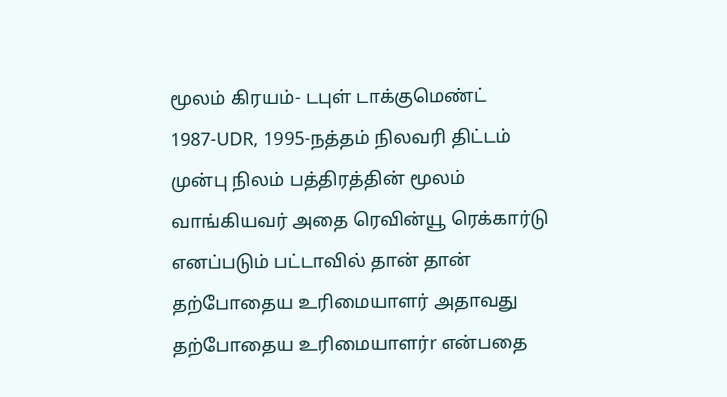மூலம் கிரயம்- டபுள் டாக்குமெண்ட்
1987-UDR, 1995-நத்தம் நிலவரி திட்டம் முன்பு நிலம் பத்திரத்தின் மூலம் வாங்கியவர் அதை ரெவின்யூ ரெக்கார்டு எனப்படும் பட்டாவில் தான் தான் தற்போதைய உரிமையாளர் அதாவது தற்போதைய உரிமையாளர்r என்பதை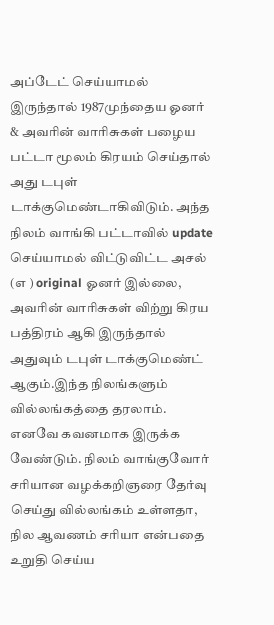அப்டேட் செய்யாமல் இருந்தால் 1987முந்தைய ஓனர் & அவரின் வாரிசுகள் பழைய பட்டா மூலம் கிரயம் செய்தால் அது டபுள் டாக்குமெண்டாகிவிடும். அந்த நிலம் வாங்கி பட்டாவில் update செய்யாமல் விட்டுவிட்ட அசல் (எ ) original ஓனர் இல்லை, அவரின் வாரிசுகள் விற்று கிரய பத்திரம் ஆகி இருந்தால் அதுவும் டபுள் டாக்குமெண்ட் ஆகும்.இந்த நிலங்களும் வில்லங்கத்தை தரலாம். எனவே கவனமாக இருக்க வேண்டும். நிலம் வாங்குவோர் சரியான வழக்கறிஞரை தேர்வு செய்து வில்லங்கம் உள்ளதா, நில ஆவணம் சரியா என்பதை உறுதி செய்ய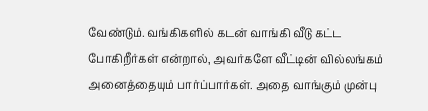வேண்டும். வங்கிகளில் கடன் வாங்கி வீடு கட்ட போகிறீர்கள் என்றால், அவர்களே வீட்டின் வில்லங்கம் அனைத்தையும் பார்ப்பார்கள். அதை வாங்கும் முன்பு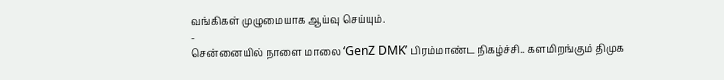வங்கிகள் முழுமையாக ஆய்வு செய்யும்.
-
சென்னையில் நாளை மாலை ‘GenZ DMK’ பிரம்மாண்ட நிகழ்ச்சி.. களமிறங்கும் திமுக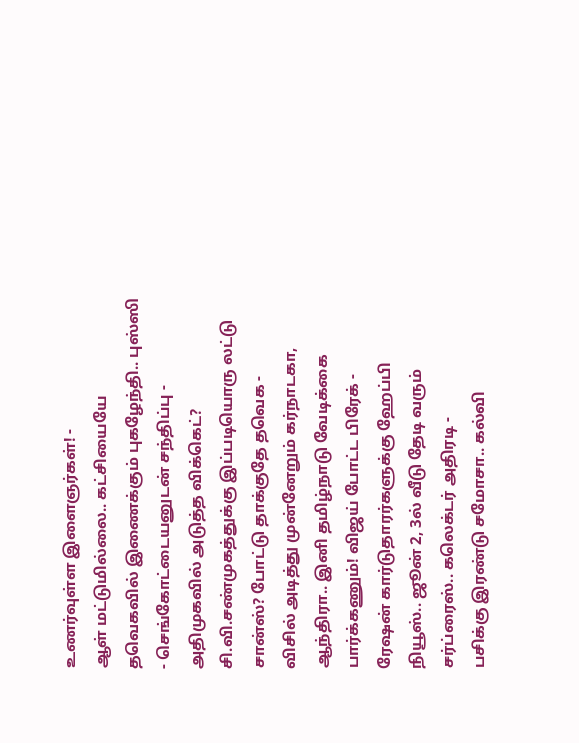உணர்வுள்ள இளைஞர்கள்! -
ஆள் மட்டுமில்லை.. கட்சியையே தவெகவில் இணைக்கும் புகழேந்தி.. புஸ்ஸி - செங்கோட்டையனுடன் சந்திப்பு -
அதிமுகவில் அடுத்த விக்கெட்? சி.வி.சண்முகத்துக்கு இப்படியொரு லட்டு சான்ஸ்? போட்டு தாக்குதே தவெக -
விசில் அடித்து முன்னேறும் கர்நாடகா, ஆந்திரா.. இனி தமிழ்நாடு வேடிக்கை பார்க்கணும்! விஜய் போட்ட பிரேக் -
ரேஷன் கார்டுதாரர்களுக்கு ஹேப்பி நியூஸ்.. ஜூன் 2, 3ல் வீடு தேடி வரும் சர்ப்ரைஸ்.. கலெக்டர் அதிரடி -
பசிக்கு இரண்டு சமோசா.. கல்வி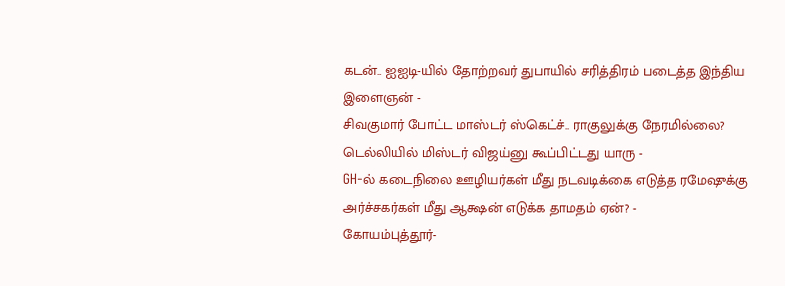கடன்.. ஐஐடி-யில் தோற்றவர் துபாயில் சரித்திரம் படைத்த இந்திய இளைஞன் -
சிவகுமார் போட்ட மாஸ்டர் ஸ்கெட்ச்.. ராகுலுக்கு நேரமில்லை? டெல்லியில் மிஸ்டர் விஜய்னு கூப்பிட்டது யாரு -
GH-ல் கடைநிலை ஊழியர்கள் மீது நடவடிக்கை எடுத்த ரமேஷுக்கு அர்ச்சகர்கள் மீது ஆக்ஷன் எடுக்க தாமதம் ஏன்? -
கோயம்புத்தூர்-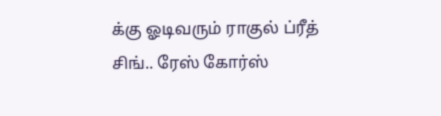க்கு ஓடிவரும் ராகுல் ப்ரீத் சிங்.. ரேஸ் கோர்ஸ்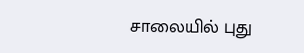சாலையில் புது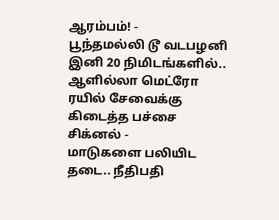ஆரம்பம்! -
பூந்தமல்லி டூ வடபழனி இனி 20 நிமிடங்களில்.. ஆளில்லா மெட்ரோ ரயில் சேவைக்கு கிடைத்த பச்சை சிக்னல் -
மாடுகளை பலியிட தடை.. நீதிபதி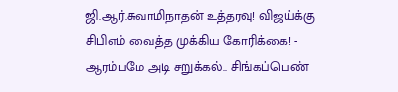ஜி.ஆர்.சுவாமிநாதன் உத்தரவு! விஜய்க்கு சிபிஎம் வைத்த முக்கிய கோரிக்கை! -
ஆரம்பமே அடி சறுக்கல்.. சிங்கப்பெண்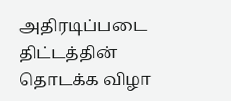அதிரடிப்படை திட்டத்தின் தொடக்க விழா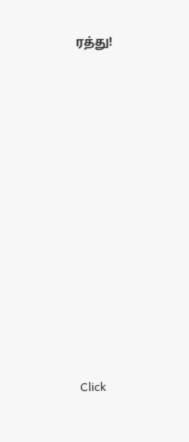ரத்து!












Click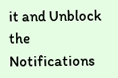it and Unblock the Notifications